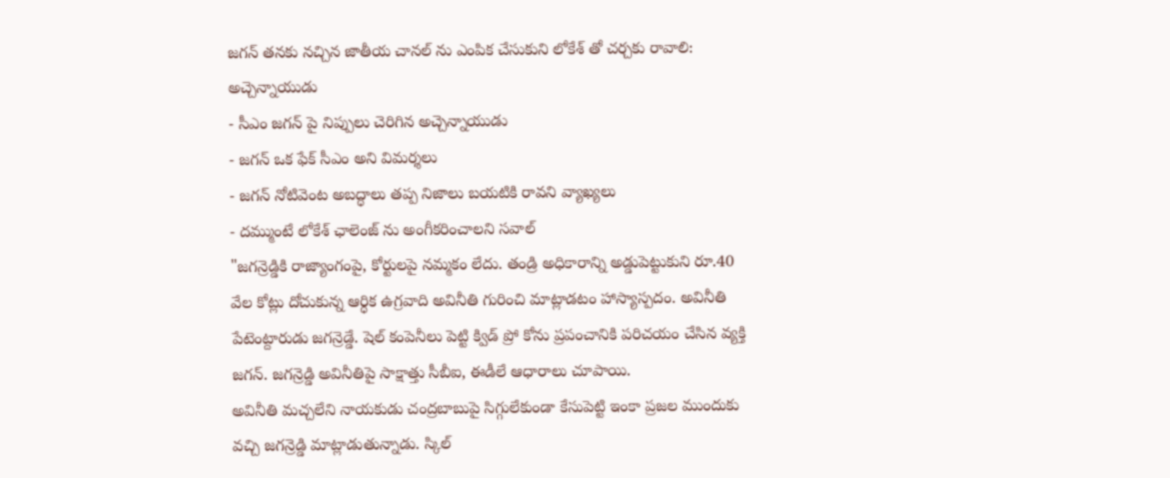జగన్ తనకు నచ్చిన జాతీయ చానల్ ను ఎంపిక చేసుకుని లోకేశ్ తో చర్చకు రావాలి: అచ్చెన్నాయుడు
- సీఎం జగన్ పై నిప్పులు చెరిగిన అచ్చెన్నాయుడు
- జగన్ ఒక ఫేక్ సీఎం అని విమర్శలు
- జగన్ నోటివెంట అబద్ధాలు తప్ప నిజాలు బయటికి రావని వ్యాఖ్యలు
- దమ్ముంటే లోకేశ్ ఛాలెంజ్ ను అంగీకరించాలని సవాల్
"జగన్రెడ్డికి రాజ్యాంగంపై, కోర్టులపై నమ్మకం లేదు. తండ్రి అధికారాన్ని అడ్డుపెట్టుకుని రూ.40 వేల కోట్లు దోచుకున్న ఆర్ధిక ఉగ్రవాది అవినీతి గురించి మాట్లాడటం హాస్యాస్పదం. అవినీతి పేటెంట్దారుడు జగన్రెడ్డే. షెల్ కంపెనీలు పెట్టి క్విడ్ ప్రో కోను ప్రపంచానికి పరిచయం చేసిన వ్యక్తి జగన్. జగన్రెడ్డి అవినీతిపై సాక్షాత్తు సీబీఐ, ఈడీలే ఆధారాలు చూపాయి.
అవినీతి మచ్చలేని నాయకుడు చంద్రబాబుపై సిగ్గులేకుండా కేసుపెట్టి ఇంకా ప్రజల ముందుకు వచ్చి జగన్రెడ్డి మాట్లాడుతున్నాడు. స్కిల్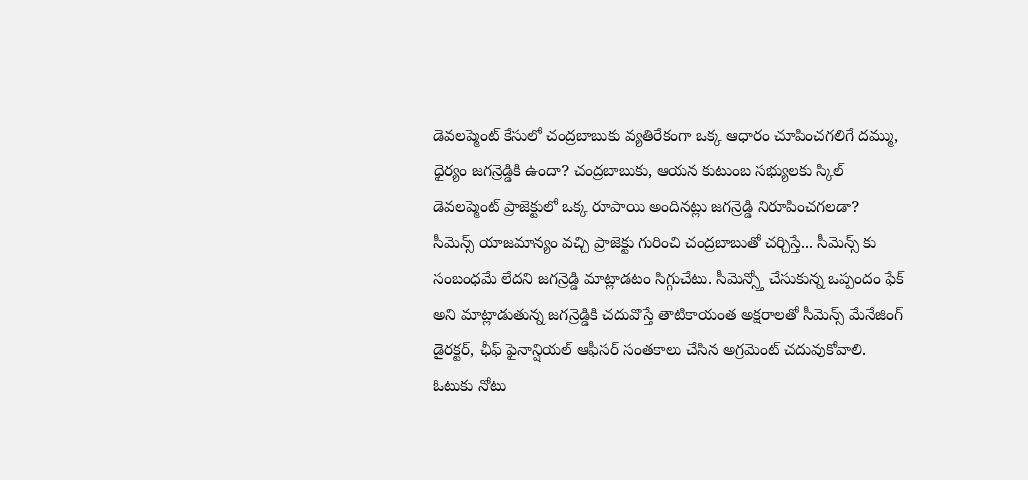డెవలప్మెంట్ కేసులో చంద్రబాబుకు వ్యతిరేకంగా ఒక్క ఆధారం చూపించగలిగే దమ్ము, ధైర్యం జగన్రెడ్డికి ఉందా? చంద్రబాబుకు, ఆయన కుటుంబ సభ్యులకు స్కిల్ డెవలప్మెంట్ ప్రాజెక్టులో ఒక్క రూపాయి అందినట్లు జగన్రెడ్డి నిరూపించగలడా?
సీమెన్స్ యాజమాన్యం వచ్చి ప్రాజెక్టు గురించి చంద్రబాబుతో చర్చిస్తే... సీమెన్స్ కు సంబంధమే లేదని జగన్రెడ్డి మాట్లాడటం సిగ్గుచేటు. సీమెన్స్తో చేసుకున్న ఒప్పందం ఫేక్ అని మాట్లాడుతున్న జగన్రెడ్డికి చదువొస్తే తాటికాయంత అక్షరాలతో సీమెన్స్ మేనేజింగ్ డైరక్టర్, ఛీఫ్ ఫైనాన్షియల్ ఆఫీసర్ సంతకాలు చేసిన అగ్రమెంట్ చదువుకోవాలి.
ఓటుకు నోటు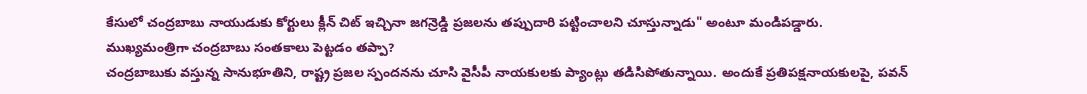కేసులో చంద్రబాబు నాయుడుకు కోర్టులు క్లీన్ చిట్ ఇచ్చినా జగన్రెడ్డి ప్రజలను తప్పుదారి పట్టించాలని చూస్తున్నాడు" అంటూ మండిపడ్డారు.
ముఖ్యమంత్రిగా చంద్రబాబు సంతకాలు పెట్టడం తప్పా?
చంద్రబాబుకు వస్తున్న సానుభూతిని, రాష్ట్ర ప్రజల స్పందనను చూసి వైసీపీ నాయకులకు ప్యాంట్లు తడిసిపోతున్నాయి. అందుకే ప్రతిపక్షనాయకులపై, పవన్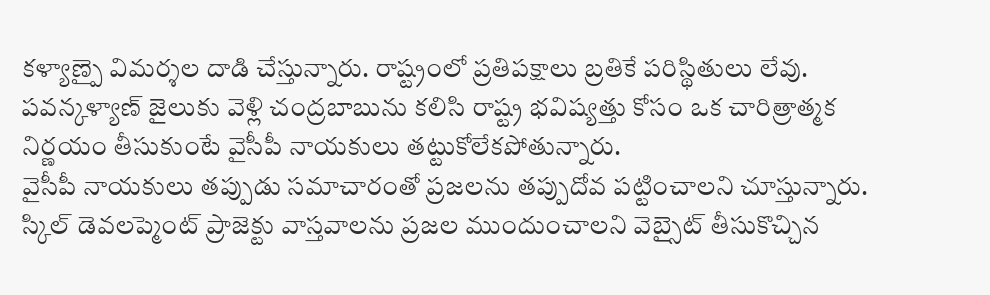కళ్యాణ్పై విమర్శల దాడి చేస్తున్నారు. రాష్ట్రంలో ప్రతిపక్షాలు బ్రతికే పరిస్థితులు లేవు. పవన్కళ్యాణ్ జైలుకు వెళ్లి చంద్రబాబును కలిసి రాష్ట్ర భవిష్యత్తు కోసం ఒక చారిత్రాత్మక నిర్ణయం తీసుకుంటే వైసీపీ నాయకులు తట్టుకోలేకపోతున్నారు.
వైసీపీ నాయకులు తప్పుడు సమాచారంతో ప్రజలను తప్పుదోవ పట్టించాలని చూస్తున్నారు. స్కిల్ డెవలప్మెంట్ ప్రాజెక్టు వాస్తవాలను ప్రజల ముందుంచాలని వెబ్సైట్ తీసుకొచ్చిన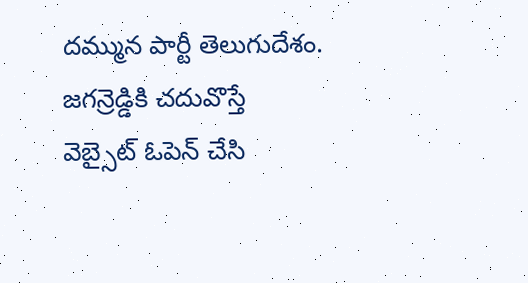దమ్మున పార్టీ తెలుగుదేశం. జగన్రెడ్డికి చదువొస్తే వెబ్సైట్ ఓపెన్ చేసి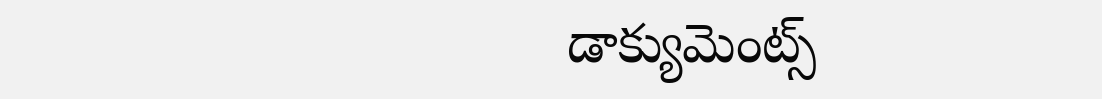డాక్యుమెంట్స్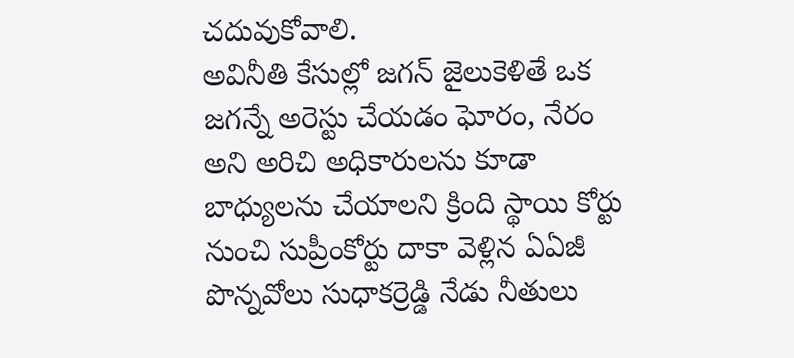చదువుకోవాలి.
అవినీతి కేసుల్లో జగన్ జైలుకెళితే ఒక జగన్నే అరెస్టు చేయడం ఘోరం, నేరం అని అరిచి అధికారులను కూడా బాధ్యులను చేయాలని క్రింది స్థాయి కోర్టు నుంచి సుప్రీంకోర్టు దాకా వెళ్లిన ఏఏజీ పొన్నవోలు సుధాకర్రెడ్డి నేడు నీతులు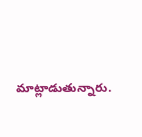మాట్లాడుతున్నారు.